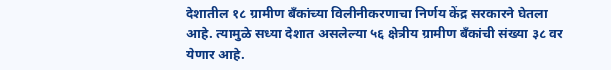देशातील १८ ग्रामीण बँकांच्या विलीनीकरणाचा निर्णय केंद्र सरकारने घेतला आहे. त्यामुळे सध्या देशात असलेल्या ५६ क्षेत्रीय ग्रामीण बँकांची संख्या ३८ वर येणार आहे.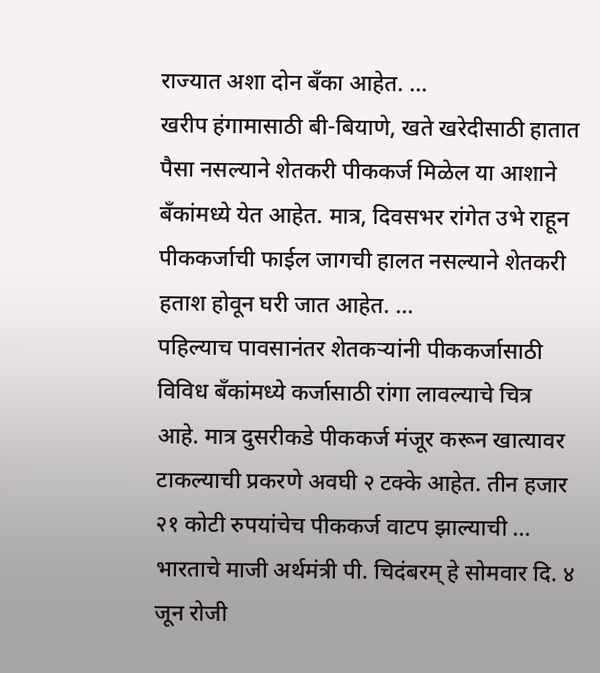राज्यात अशा दोन बँका आहेत. ...
खरीप हंगामासाठी बी-बियाणे, खते खरेदीसाठी हातात पैसा नसल्याने शेतकरी पीककर्ज मिळेल या आशाने बँकांमध्ये येत आहेत. मात्र, दिवसभर रांगेत उभे राहून पीककर्जाची फाईल जागची हालत नसल्याने शेतकरी हताश होवून घरी जात आहेत. ...
पहिल्याच पावसानंतर शेतकऱ्यांनी पीककर्जासाठी विविध बँकांमध्ये कर्जासाठी रांगा लावल्याचे चित्र आहे. मात्र दुसरीकडे पीककर्ज मंजूर करून खात्यावर टाकल्याची प्रकरणे अवघी २ टक्के आहेत. तीन हजार २१ कोटी रुपयांचेच पीककर्ज वाटप झाल्याची ...
भारताचे माजी अर्थमंत्री पी. चिदंबरम् हे सोमवार दि. ४ जून रोजी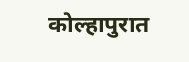कोल्हापुरात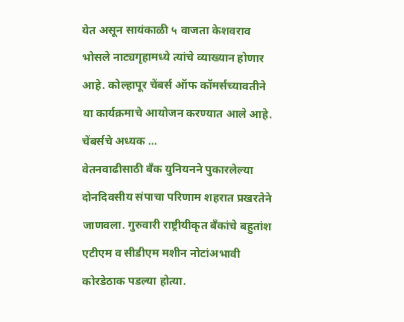येत असून सायंकाळी ५ वाजता केशवराव भोसले नाट्यगृहामध्ये त्यांचे व्याख्यान होणार आहे. कोल्हापूर चेंबर्स ऑफ कॉमर्सच्यावतीने या कार्यक्रमाचे आयोजन करण्यात आले आहे. चेंबर्सचे अध्यक ...
वेतनवाढीसाठी बँक युनियनने पुकारलेल्या दोनदिवसीय संपाचा परिणाम शहरात प्रखरतेने जाणवला. गुरुवारी राष्ट्रीयीकृत बँकांचे बहुतांश एटीएम व सीडीएम मशीन नोटांअभावी कोरडेठाक पडल्या होत्या.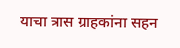याचा त्रास ग्राहकांना सहन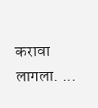करावा लागला. ...